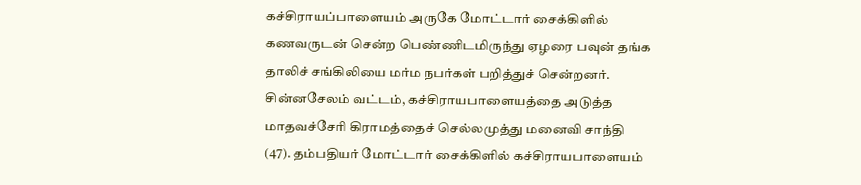கச்சிராயப்பாளையம் அருகே மோட்டார் சைக்கிளில் கணவருடன் சென்ற பெண்ணிடமிருந்து ஏழரை பவுன் தங்க தாலிச் சங்கிலியை மர்ம நபர்கள் பறித்துச் சென்றனர்.
சின்னசேலம் வட்டம், கச்சிராயபாளையத்தை அடுத்த மாதவச்சேரி கிராமத்தைச் செல்லமுத்து மனைவி சாந்தி (47). தம்பதியர் மோட்டார் சைக்கிளில் கச்சிராயபாளையம்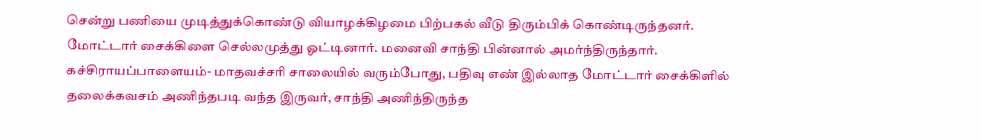சென்று பணியை முடித்துக்கொண்டு வியாழக்கிழமை பிற்பகல் வீடு திரும்பிக் கொண்டிருந்தனர்.
மோட்டார் சைக்கிளை செல்லமுத்து ஓட்டினார். மனைவி சாந்தி பின்னால் அமர்ந்திருந்தார்.
கச்சிராயப்பாளையம்- மாதவச்சரி சாலையில் வரும்போது, பதிவு எண் இல்லாத மோட்டார் சைக்கிளில் தலைக்கவசம் அணிந்தபடி வந்த இருவர், சாந்தி அணிந்திருந்த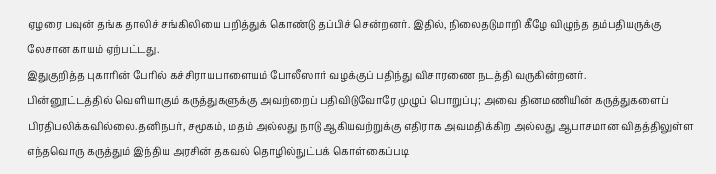ஏழரை பவுன் தங்க தாலிச் சங்கிலியை பறித்துக் கொண்டு தப்பிச் சென்றனர். இதில், நிலைதடுமாறி கீழே விழுந்த தம்பதியருக்கு லேசான காயம் ஏற்பட்டது.
இதுகுறித்த புகாரின் பேரில் கச்சிராயபாளையம் போலீஸார் வழக்குப் பதிந்து விசாரணை நடத்தி வருகின்றனர்.
பின்னூட்டத்தில் வெளியாகும் கருத்துகளுக்கு அவற்றைப் பதிவிடுவோரே முழுப் பொறுப்பு; அவை தினமணியின் கருத்துகளைப் பிரதிபலிக்கவில்லை.தனிநபர், சமூகம், மதம் அல்லது நாடு ஆகியவற்றுக்கு எதிராக அவமதிக்கிற அல்லது ஆபாசமான விதத்திலுள்ள எந்தவொரு கருத்தும் இந்திய அரசின் தகவல் தொழில்நுட்பக் கொள்கைப்படி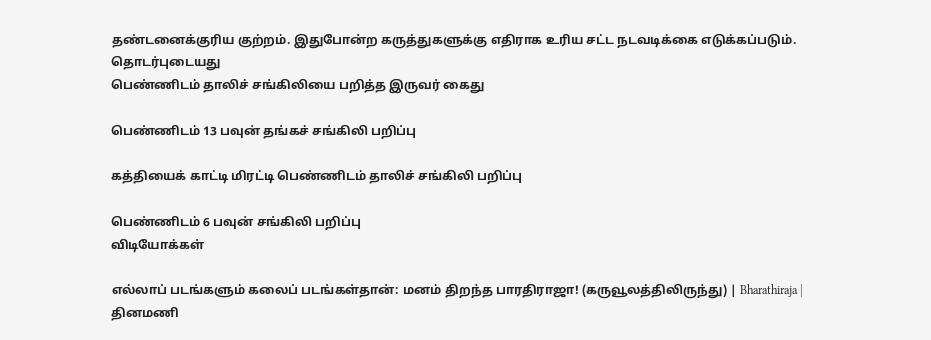தண்டனைக்குரிய குற்றம். இதுபோன்ற கருத்துகளுக்கு எதிராக உரிய சட்ட நடவடிக்கை எடுக்கப்படும்.
தொடர்புடையது
பெண்ணிடம் தாலிச் சங்கிலியை பறித்த இருவர் கைது

பெண்ணிடம் 13 பவுன் தங்கச் சங்கிலி பறிப்பு

கத்தியைக் காட்டி மிரட்டி பெண்ணிடம் தாலிச் சங்கிலி பறிப்பு

பெண்ணிடம் 6 பவுன் சங்கிலி பறிப்பு
விடியோக்கள்

எல்லாப் படங்களும் கலைப் படங்கள்தான்: மனம் திறந்த பாரதிராஜா! (கருவூலத்திலிருந்து) | Bharathiraja |
தினமணி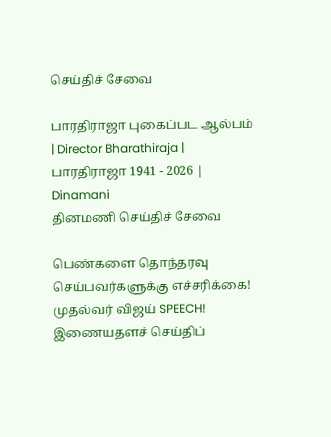செய்திச் சேவை

பாரதிராஜா புகைப்பட ஆல்பம் | Director Bharathiraja | பாரதிராஜா 1941 - 2026 | Dinamani
தினமணி செய்திச் சேவை

பெண்களை தொந்தரவு செய்பவர்களுக்கு எச்சரிக்கை! முதல்வர் விஜய் SPEECH!
இணையதளச் செய்திப்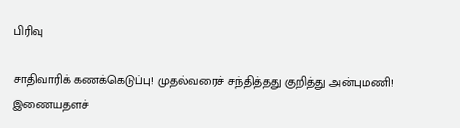பிரிவு

சாதிவாரிக் கணக்கெடுப்பு! முதல்வரைச் சந்தித்தது குறித்து அன்புமணி!
இணையதளச்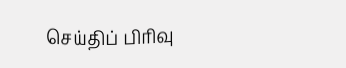செய்திப் பிரிவு